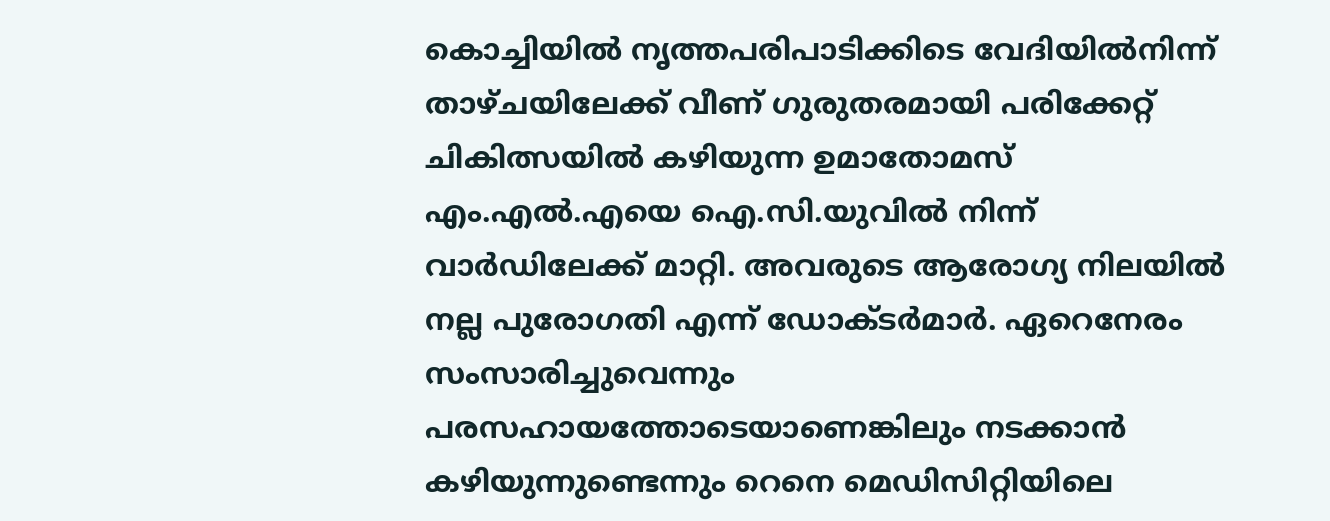കൊച്ചിയിൽ നൃത്തപരിപാടിക്കിടെ വേദിയില്‍നിന്ന് താഴ്ചയിലേക്ക് വീണ് ഗുരുതരമായി പരിക്കേറ്റ് ചികിത്സയില്‍ കഴിയുന്ന ഉമാതോമസ് എം.എല്‍.എയെ ഐ.സി.യുവില്‍ നിന്ന് വാർഡിലേക്ക് മാറ്റി. അവരുടെ ആരോഗ്യ നിലയിൽ നല്ല പുരോഗതി എന്ന് ഡോക്ടർമാർ. ഏറെനേരം സംസാരിച്ചുവെന്നും പരസഹായത്തോടെയാണെങ്കിലും നടക്കാന്‍ കഴിയുന്നുണ്ടെന്നും റെനെ മെഡിസിറ്റിയിലെ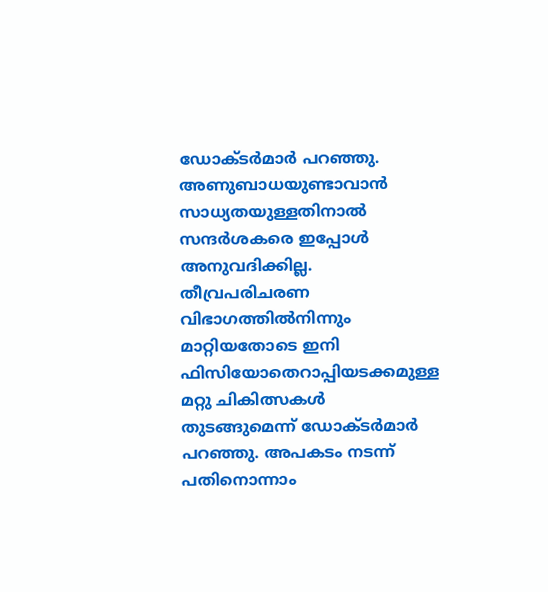ഡോക്ടര്‍മാര്‍ പറഞ്ഞു. അണുബാധയുണ്ടാവാന്‍ സാധ്യതയുള്ളതിനാല്‍ സന്ദര്‍ശകരെ ഇപ്പോള്‍ അനുവദിക്കില്ല. തീവ്രപരിചരണ വിഭാഗത്തില്‍നിന്നും മാറ്റിയതോടെ ഇനി ഫിസിയോതെറാപ്പിയടക്കമുള്ള മറ്റു ചികിത്സകൾ തുടങ്ങുമെന്ന് ഡോക്‌ടർമാർ പറഞ്ഞു. അപകടം നടന്ന് പതിനൊന്നാം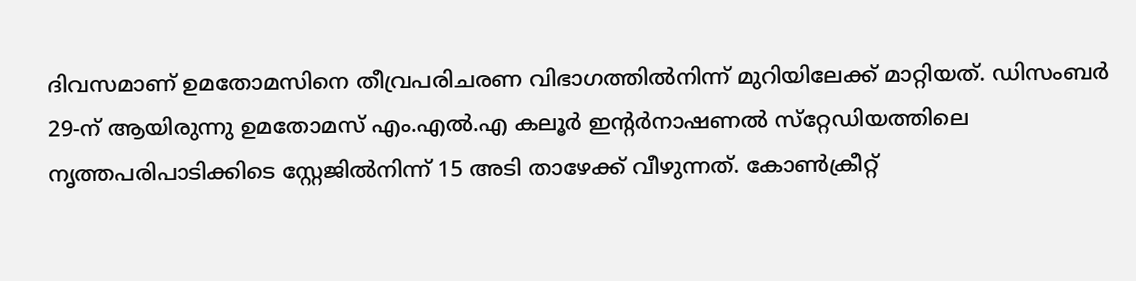ദിവസമാണ് ഉമതോമസിനെ തീവ്രപരിചരണ വിഭാഗത്തില്‍നിന്ന് മുറിയിലേക്ക് മാറ്റിയത്. ഡിസംബര്‍ 29-ന് ആയിരുന്നു ഉമതോമസ് എം.എല്‍.എ കലൂര്‍ ഇന്റര്‍നാഷണല്‍ സ്‌റ്റേഡിയത്തിലെ നൃത്തപരിപാടിക്കിടെ സ്റ്റേജില്‍നിന്ന് 15 അടി താഴേക്ക് വീഴുന്നത്. കോണ്‍ക്രീറ്റ്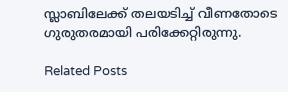സ്ലാബിലേക്ക് തലയടിച്ച് വീണതോടെ ഗുരുതരമായി പരിക്കേറ്റിരുന്നു.

Related Posts